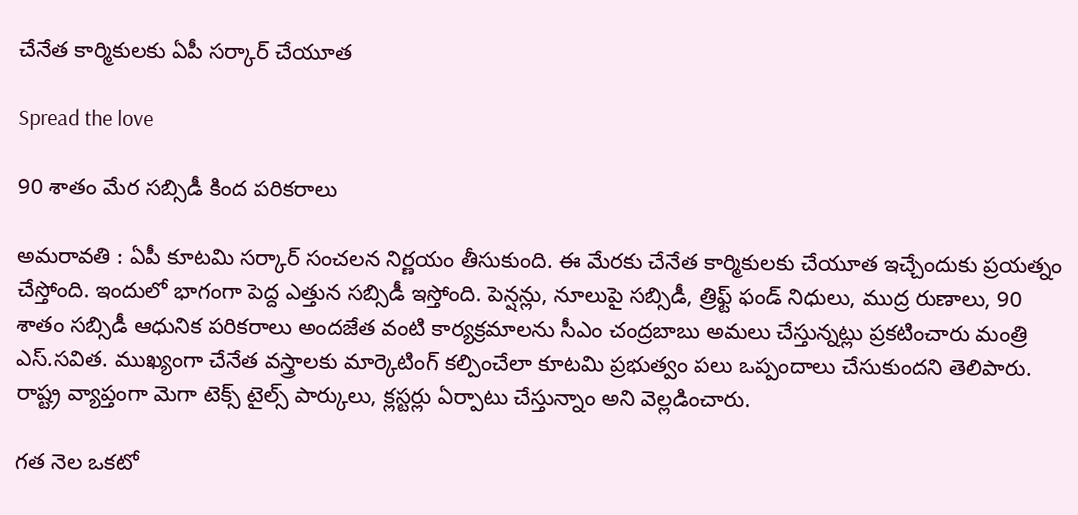చేనేత కార్మికుల‌కు ఏపీ స‌ర్కార్ చేయూత

Spread the love

90 శాతం మేర స‌బ్సిడీ కింద ప‌రిక‌రాలు

అమ‌రావ‌తి : ఏపీ కూట‌మి స‌ర్కార్ సంచ‌ల‌న నిర్ణ‌యం తీసుకుంది. ఈ మేర‌కు చేనేత కార్మికుల‌కు చేయూత ఇచ్చేందుకు ప్ర‌య‌త్నం చేస్తోంది. ఇందులో భాగంగా పెద్ద ఎత్తున సబ్సిడీ ఇస్తోంది. పెన్షన్లు, నూలుపై సబ్సిడీ, త్రిఫ్ట్ ఫండ్ నిధులు, ముద్ర రుణాలు, 90 శాతం సబ్సిడీ ఆధునిక పరికరాలు అందజేత వంటి కార్యక్రమాలను సీఎం చంద్రబాబు అమలు చేస్తున్న‌ట్లు ప్ర‌క‌టించారు మంత్రి ఎస్.స‌విత. ముఖ్యంగా చేనేత వస్త్రాలకు మార్కెటింగ్ కల్పించేలా కూటమి ప్రభుత్వం పలు ఒప్పందాలు చేసుకుందని తెలిపారు. రాష్ట్ర వ్యాప్తంగా మెగా టెక్స్ టైల్స్ పార్కులు, క్లస్టర్లు ఏర్పాటు చేస్తున్నాం అని వెల్ల‌డించారు.

గత నెల ఒకటో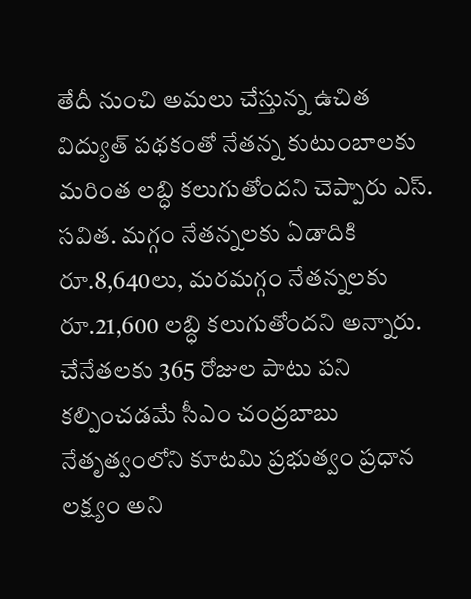తేదీ నుంచి అమలు చేస్తున్న ఉచిత విద్యుత్ పథకంతో నేతన్న కుటుంబాలకు మరింత లబ్ధి కలుగుతోందని చెప్పారు ఎస్. స‌విత‌. మగ్గం నేతన్నలకు ఏడాదికి రూ.8,640లు, మరమగ్గం నేతన్నలకు రూ.21,600 లబ్ధి కలుగుతోందని అన్నారు. చేనేతలకు 365 రోజుల పాటు పని కల్పించడమే సీఎం చంద్రబాబు నేతృత్వంలోని కూటమి ప్రభుత్వం ప్రధాన లక్ష్యం అని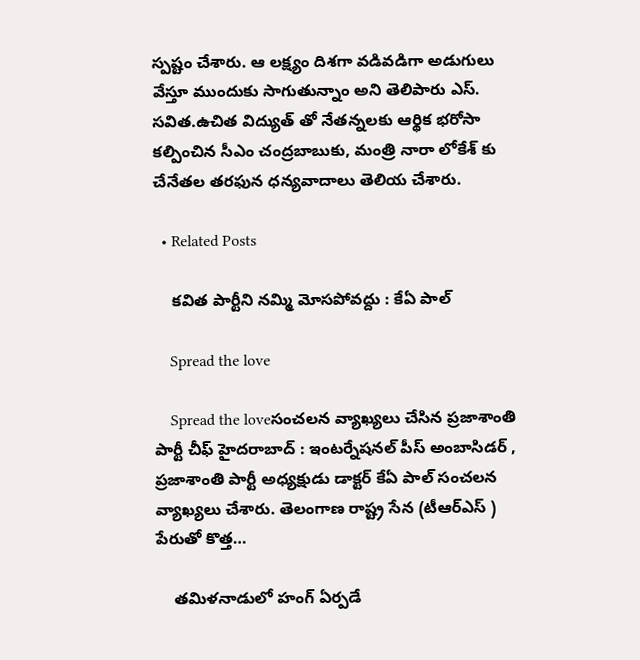స్ప‌ష్టం చేశారు. ఆ లక్ష్యం దిశగా వడివడిగా అడుగులు వేస్తూ ముందుకు సాగుతున్నాం అని తెలిపారు ఎస్. స‌విత.ఉచిత విద్యుత్ తో నేతన్నలకు ఆర్థిక భరోసా కల్పించిన సీఎం చంద్రబాబుకు, మంత్రి నారా లోకేశ్ కు చేనేతల తరఫున ధన్యవాదాలు తెలియ చేశారు.

  • Related Posts

    క‌విత పార్టీని న‌మ్మి మోస‌పోవ‌ద్దు : కేఏ పాల్

    Spread the love

    Spread the loveసంచ‌ల‌న వ్యాఖ్య‌లు చేసిన ప్ర‌జాశాంతి పార్టీ చీఫ్ హైద‌రాబాద్ : ఇంట‌ర్నేష‌న‌ల్ పీస్ అంబాసిడ‌ర్ , ప్ర‌జాశాంతి పార్టీ అధ్య‌క్షుడు డాక్ట‌ర్ కేఏ పాల్ సంచ‌ల‌న వ్యాఖ్య‌లు చేశారు. తెలంగాణ రాష్ట్ర సేన (టీఆర్ఎస్ ) పేరుతో కొత్త…

    త‌మిళ‌నాడులో హంగ్ ఏర్ప‌డే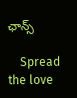ఛాన్స్

    Spread the love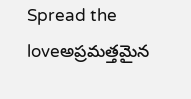Spread the loveఅప్ర‌మ‌త్త‌మైన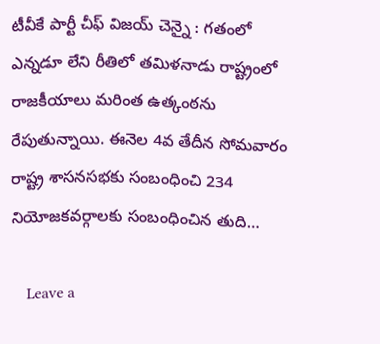టీవీకే పార్టీ చీఫ్ విజ‌య్ చెన్నై : గ‌తంలో ఎన్న‌డూ లేని రీతిలో త‌మిళ‌నాడు రాష్ట్రంలో రాజ‌కీయాలు మ‌రింత ఉత్కంఠ‌ను రేపుతున్నాయి. ఈనెల 4వ తేదీన సోమ‌వారం రాష్ట్ర శాస‌న‌స‌భ‌కు సంబంధించి 234 నియోజ‌క‌వ‌ర్గాల‌కు సంబంధించిన తుది…

    Leave a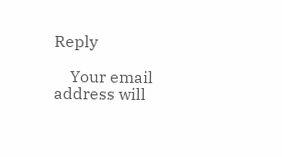Reply

    Your email address will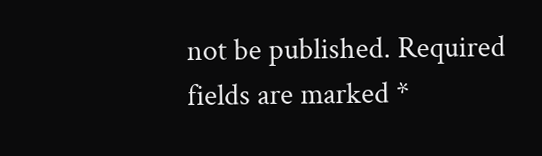not be published. Required fields are marked *